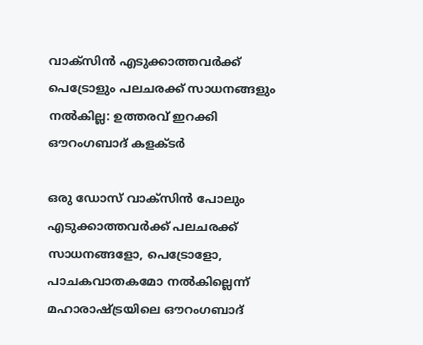വാക്‌സിൻ എടുക്കാത്തവർക്ക് പെട്രോളും പലചരക്ക് സാധനങ്ങളും നല്‍കില്ല: ഉത്തരവ് ഇറക്കി ഔറംഗബാദ് കളക്ടർ

ഒരു ഡോസ് വാക്‌സിന്‍ പോലും എടുക്കാത്തവര്‍ക്ക് പലചരക്ക് സാധനങ്ങളോ, പെട്രോളോ, പാചകവാതകമോ നല്‍കില്ലെന്ന് മഹാരാഷ്ട്രയിലെ ഔറംഗബാദ്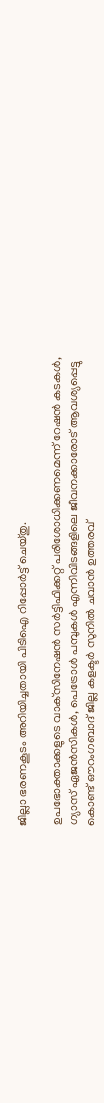ജില്ലാ ഭരണകൂടം അറിയിച്ചതായി പിടിഐ റിപ്പോര്‍ട്ട് ചെയ്തു.

ഉപഭോക്താക്കളുടെ വാക്‌സിനേഷന്‍ സര്‍ട്ടിഫിക്കറ്റ് പരിശോധിക്കണമെന്ന് റേഷന്‍ കടകള്‍, ഗ്യാസ് ഏജന്‍സികള്‍, പെട്രോള്‍ പമ്പുകള്‍ എന്നിവിടങ്ങളിലെ ജീവനക്കാരോട് ആവശ്യപ്പെട്ടു കൊണ്ട് ഔറംഗബാദ് ജില്ല കളക്ടര്‍ സുനില്‍ ചവാന്‍ ഉത്തരവ്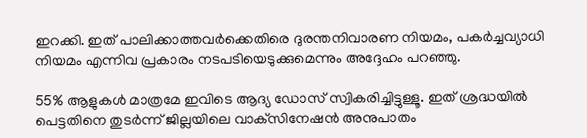ഇറക്കി. ഇത് പാലിക്കാത്തവര്‍ക്കെതിരെ ദുരന്തനിവാരണ നിയമം, പകര്‍ച്ചവ്യാധി നിയമം എന്നിവ പ്രകാരം നടപടിയെടുക്കുമെന്നും അദ്ദേഹം പറഞ്ഞു.

55% ആളുകള്‍ മാത്രമേ ഇവിടെ ആദ്യ ഡോസ് സ്വികരിച്ചിട്ടുള്ളൂ. ഇത് ശ്രദ്ധയില്‍ പെട്ടതിനെ തുടര്‍ന്ന് ജില്ലയിലെ വാക്‌സിനേഷന്‍ അനുപാതം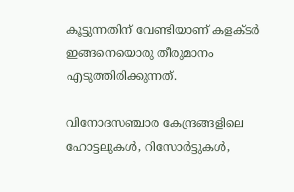കൂട്ടുന്നതിന് വേണ്ടിയാണ് കളക്ടര്‍ ഇങ്ങനെയൊരു തീരുമാനം എടുത്തിരിക്കുന്നത്.

വിനോദസഞ്ചാര കേന്ദ്രങ്ങളിലെ ഹോട്ടലുകള്‍, റിസോര്‍ട്ടുകള്‍,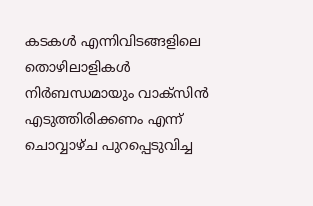കടകള്‍ എന്നിവിടങ്ങളിലെ തൊഴിലാളികള്‍ നിര്‍ബന്ധമായും വാക്‌സിന്‍ എടുത്തിരിക്കണം എന്ന് ചൊവ്വാഴ്ച പുറപ്പെടുവിച്ച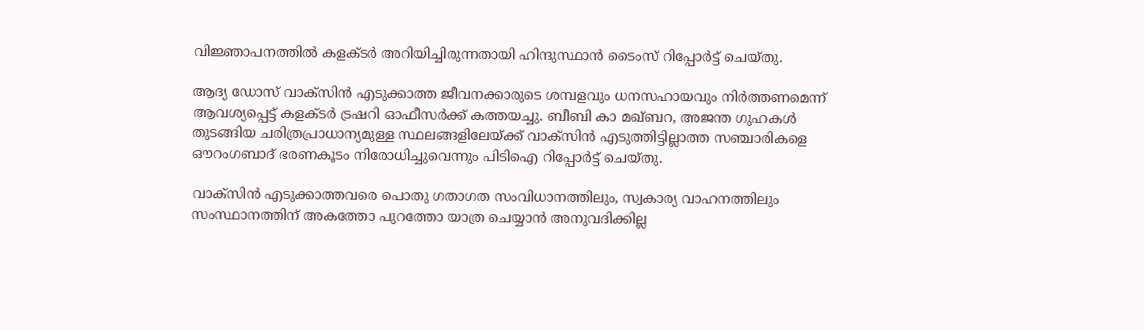വിജ്ഞാപനത്തില്‍ കളക്ടര്‍ അറിയിച്ചിരുന്നതായി ഹിന്ദുസ്ഥാന്‍ ടൈംസ് റിപ്പോര്‍ട്ട് ചെയ്തു.

ആദ്യ ഡോസ് വാക്സിന്‍ എടുക്കാത്ത ജീവനക്കാരുടെ ശമ്പളവും ധനസഹായവും നിര്‍ത്തണമെന്ന് ആവശ്യപ്പെട്ട് കളക്ടര്‍ ട്രഷറി ഓഫീസര്‍ക്ക് കത്തയച്ചു. ബീബി കാ മഖ്ബറ, അജന്ത ഗുഹകള്‍ തുടങ്ങിയ ചരിത്രപ്രാധാന്യമുള്ള സ്ഥലങ്ങളിലേയ്ക്ക് വാക്‌സിന്‍ എടുത്തിട്ടില്ലാത്ത സഞ്ചാരികളെ ഔറംഗബാദ് ഭരണകൂടം നിരോധിച്ചുവെന്നും പിടിഐ റിപ്പോര്‍ട്ട് ചെയ്തു.

വാക്‌സിന്‍ എടുക്കാത്തവരെ പൊതു ഗതാഗത സംവിധാനത്തിലും, സ്വകാര്യ വാഹനത്തിലും സംസ്ഥാനത്തിന് അകത്തോ പുറത്തോ യാത്ര ചെയ്യാന്‍ അനുവദിക്കില്ല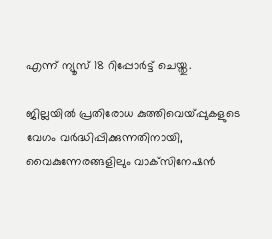എന്ന് ന്യൂസ് 18 റിപ്പോര്‍ട്ട് ചെയ്തു.

ജില്ലയില്‍ പ്രതിരോധ കുത്തിവെയ്പ്പുകളുടെ വേഗം വര്‍ദ്ധിപ്പിക്കുന്നതിനായി, വൈകുന്നേരങ്ങളിലും വാക്‌സിനേഷന്‍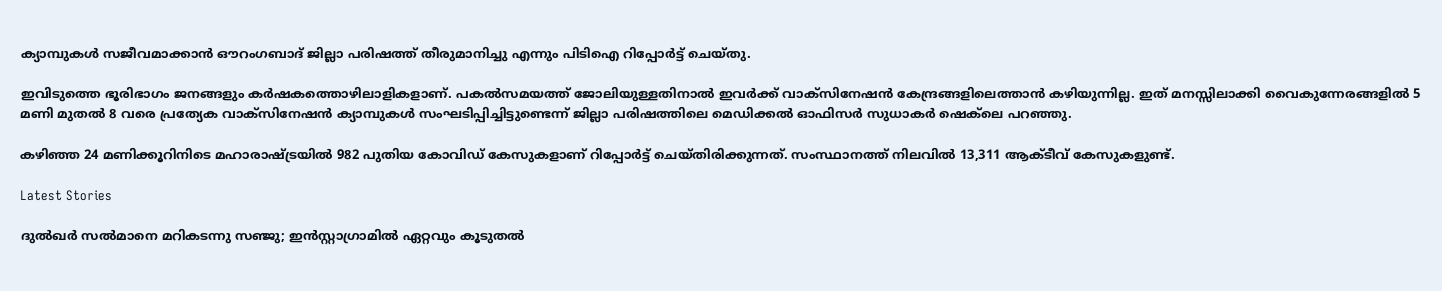ക്യാമ്പുകള്‍ സജീവമാക്കാന്‍ ഔറംഗബാദ് ജില്ലാ പരിഷത്ത് തീരുമാനിച്ചു എന്നും പിടിഐ റിപ്പോര്‍ട്ട് ചെയ്തു.

ഇവിടുത്തെ ഭൂരിഭാഗം ജനങ്ങളും കര്‍ഷകത്തൊഴിലാളികളാണ്. പകല്‍സമയത്ത് ജോലിയുള്ളതിനാല്‍ ഇവര്‍ക്ക് വാക്സിനേഷന്‍ കേന്ദ്രങ്ങളിലെത്താന്‍ കഴിയുന്നില്ല. ഇത് മനസ്സിലാക്കി വൈകുന്നേരങ്ങളില്‍ 5 മണി മുതല്‍ 8 വരെ പ്രത്യേക വാക്സിനേഷന്‍ ക്യാമ്പുകള്‍ സംഘടിപ്പിച്ചിട്ടുണ്ടെന്ന് ജില്ലാ പരിഷത്തിലെ മെഡിക്കല്‍ ഓഫിസര്‍ സുധാകര്‍ ഷെക്‌ലെ പറഞ്ഞു.

കഴിഞ്ഞ 24 മണിക്കൂറിനിടെ മഹാരാഷ്ട്രയില്‍ 982 പുതിയ കോവിഡ് കേസുകളാണ് റിപ്പോര്‍ട്ട് ചെയ്തിരിക്കുന്നത്. സംസ്ഥാനത്ത് നിലവില്‍ 13,311 ആക്ടീവ് കേസുകളുണ്ട്.

Latest Stories

ദുൽഖർ സൽമാനെ മറികടന്നു സഞ്ജു; ഇൻസ്റ്റാഗ്രാമിൽ ഏറ്റവും കൂടുതൽ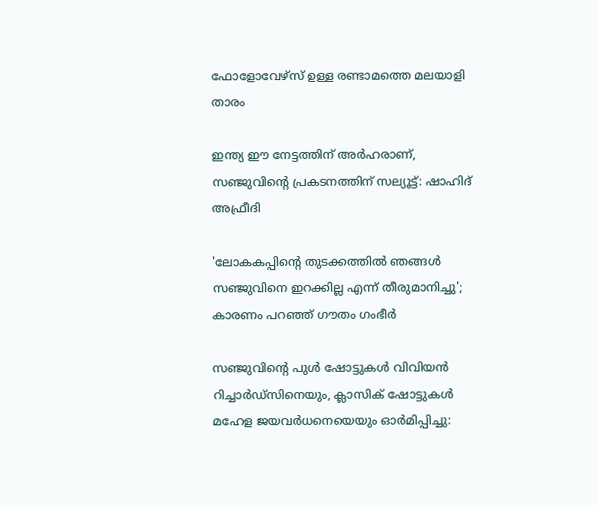ഫോളോവേഴ്സ് ഉള്ള രണ്ടാമത്തെ മലയാളി താരം

ഇന്ത്യ ഈ നേട്ടത്തിന് അർഹരാണ്, സഞ്ജുവിന്റെ പ്രകടനത്തിന് സല്യൂട്ട്: ഷാഹിദ് അഫ്രീദി

'ലോകകപ്പിന്റെ തുടക്കത്തിൽ ഞങ്ങൾ സഞ്ജുവിനെ ഇറക്കില്ല എന്ന് തീരുമാനിച്ചു'; കാരണം പറഞ്ഞ് ഗൗതം ഗംഭീർ

സഞ്ജുവിന്റെ പുൾ ഷോട്ടുകൾ വിവിയൻ റിച്ചാർഡ്സിനെയും, ക്ലാസിക് ഷോട്ടുകൾ മഹേള ജയവർധനെയെയും ഓർമിപ്പിച്ചു: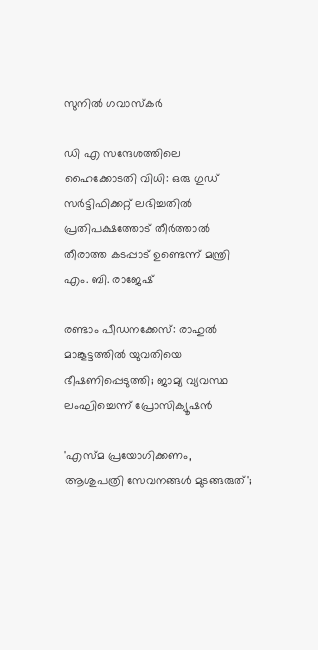സുനിൽ ഗവാസ്കർ

ഡി എ സന്ദേശത്തിലെ ഹൈക്കോടതി വിധി: ഒരു ഗുഡ് സര്‍ട്ടിഫിക്കറ്റ് ലഭിച്ചതിൽ പ്രതിപക്ഷത്തോട് തീര്‍ത്താല്‍ തീരാത്ത കടപ്പാട് ഉണ്ടെന്ന് മന്ത്രി എം. ബി. രാജേഷ്

രണ്ടാം പീഡനക്കേസ്: രാഹുൽ മാങ്കൂട്ടത്തിൽ യുവതിയെ ഭീഷണിപ്പെടുത്തി; ജാമ്യ വ്യവസ്ഥ ലംഘിച്ചെന്ന് പ്രോസിക്യൂഷൻ

'എസ്മ പ്രയോഗിക്കണം, ആശുപത്രി സേവനങ്ങള്‍ മുടങ്ങരുത്';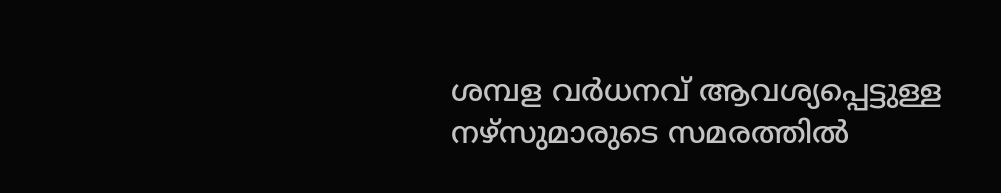ശമ്പള വര്‍ധനവ് ആവശ്യപ്പെട്ടുള്ള നഴ്സുമാരുടെ സമരത്തിൽ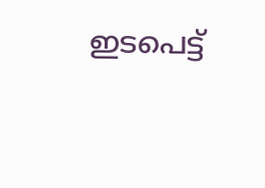ഇടപെട്ട്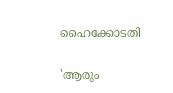ഹൈക്കോടതി

'ആരും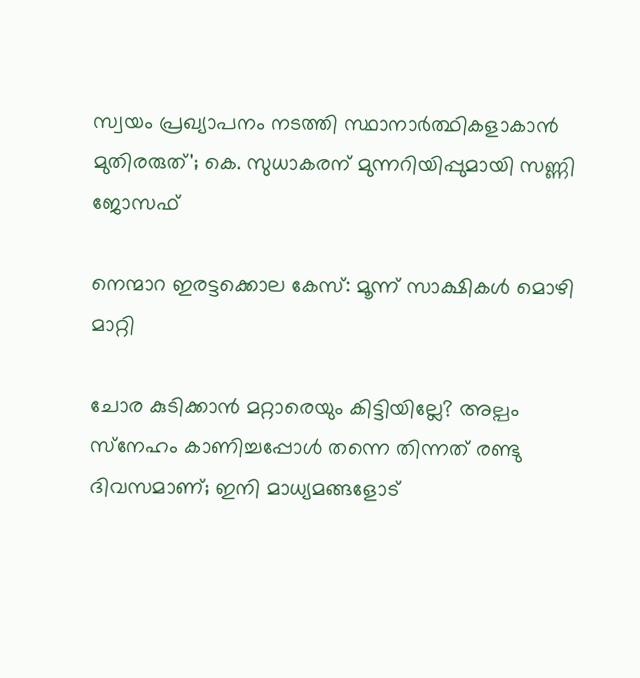സ്വയം പ്രഖ്യാപനം നടത്തി സ്ഥാനാർത്ഥികളാകാൻ മുതിരരുത്'; കെ. സുധാകരന് മുന്നറിയിപ്പുമായി സണ്ണി ജോസഫ്

നെന്മാറ ഇരട്ടക്കൊല കേസ്: മൂന്ന് സാക്ഷികള്‍ മൊഴി മാറ്റി

ചോര കുടിക്കാൻ മറ്റാരെയും കിട്ടിയില്ലേ? അല്പം സ്‌നേഹം കാണിച്ചപ്പോൾ തന്നെ തിന്നത് രണ്ടു ദിവസമാണ്; ഇനി മാധ്യമങ്ങളോട്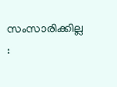സംസാരിക്കില്ല :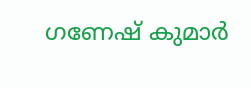ഗണേഷ് കുമാർ